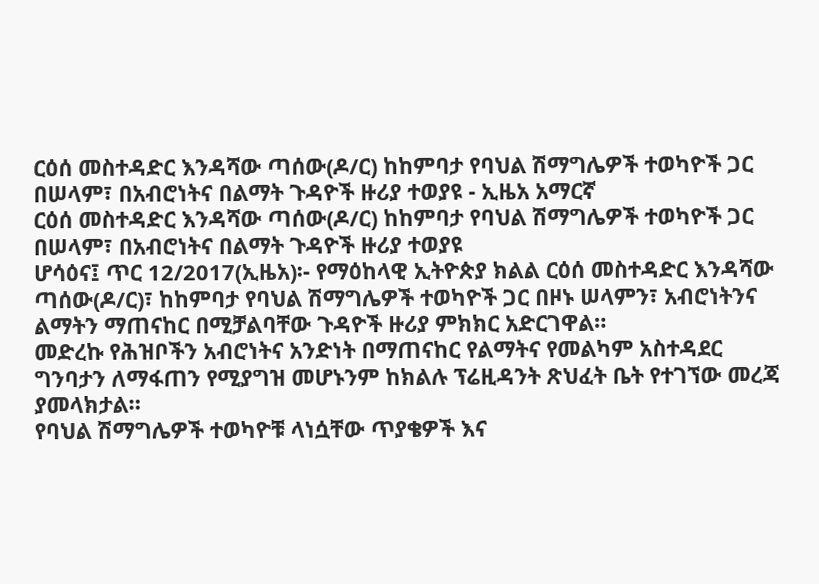ርዕሰ መስተዳድር እንዳሻው ጣሰው(ዶ/ር) ከከምባታ የባህል ሽማግሌዎች ተወካዮች ጋር በሠላም፣ በአብሮነትና በልማት ጉዳዮች ዙሪያ ተወያዩ - ኢዜአ አማርኛ
ርዕሰ መስተዳድር እንዳሻው ጣሰው(ዶ/ር) ከከምባታ የባህል ሽማግሌዎች ተወካዮች ጋር በሠላም፣ በአብሮነትና በልማት ጉዳዮች ዙሪያ ተወያዩ
ሆሳዕና፤ ጥር 12/2017(ኢዜአ)፡- የማዕከላዊ ኢትዮጵያ ክልል ርዕሰ መስተዳድር እንዳሻው ጣሰው(ዶ/ር)፣ ከከምባታ የባህል ሽማግሌዎች ተወካዮች ጋር በዞኑ ሠላምን፣ አብሮነትንና ልማትን ማጠናከር በሚቻልባቸው ጉዳዮች ዙሪያ ምክክር አድርገዋል።
መድረኩ የሕዝቦችን አብሮነትና አንድነት በማጠናከር የልማትና የመልካም አስተዳደር ግንባታን ለማፋጠን የሚያግዝ መሆኑንም ከክልሉ ፕሬዚዳንት ጽህፈት ቤት የተገኘው መረጃ ያመላክታል።
የባህል ሽማግሌዎች ተወካዮቹ ላነሷቸው ጥያቄዎች እና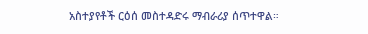አስተያየቶች ርዕሰ መስተዳድሩ ማብራሪያ ሰጥተዋል።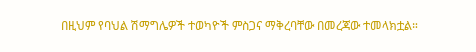በዚህም የባህል ሽማግሌዎች ተወካዮች ምስጋና ማቅረባቸው በመረጃው ተመላክቷል።